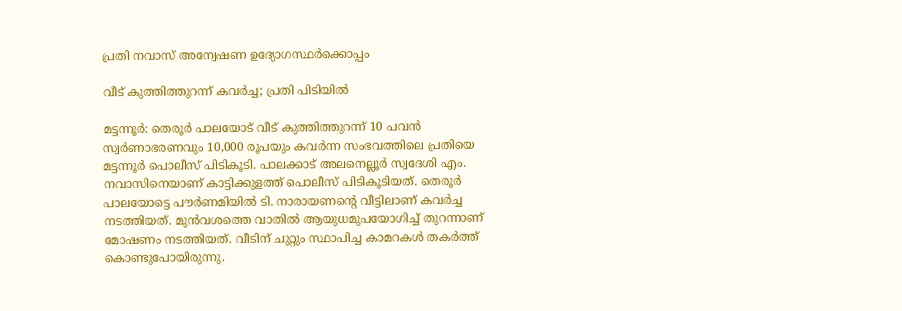പ്രതി നവാസ് അന്വേഷണ ഉദ്യോഗസ്ഥർക്കൊപ്പം

വീട് കുത്തിത്തുറന്ന് കവർച്ച; പ്രതി പിടിയിൽ

മട്ടന്നൂർ: തെരൂർ പാലയോട് വീട് കുത്തിത്തുറന്ന് 10 പവൻ സ്വർണാഭരണവും 10,000 രൂപയും കവർന്ന സംഭവത്തിലെ പ്രതിയെ മട്ടന്നൂർ പൊലീസ് പിടികൂടി. പാലക്കാട്‌ അലനെല്ലൂർ സ്വദേശി എം. നവാസിനെയാണ് കാട്ടിക്കുളത്ത് പൊലീസ് പിടികൂടിയത്. തെരൂർ പാലയോട്ടെ പൗർണമിയിൽ ടി. നാരായണന്റെ വീട്ടിലാണ് കവർച്ച നടത്തിയത്. മുൻവശത്തെ വാതിൽ ആയുധമുപയോഗിച്ച് തുറന്നാണ് മോഷണം നടത്തിയത്. വീടിന് ചുറ്റും സ്ഥാപിച്ച കാമറകൾ തകർത്ത് കൊണ്ടുപോയിരുന്നു.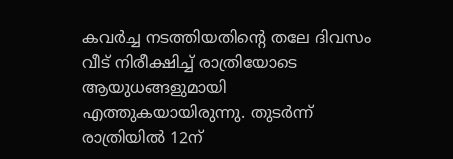കവർച്ച നടത്തിയതിന്റെ തലേ ദിവസം വീട് നിരീക്ഷിച്ച് രാത്രിയോടെ ആയുധങ്ങളുമായി എത്തുകയായിരുന്നു. തുടർന്ന് രാത്രിയിൽ 12ന്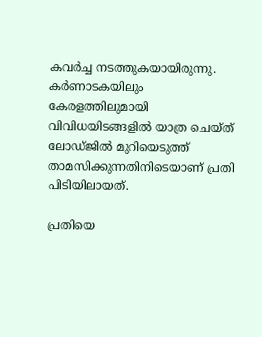കവർച്ച നടത്തുകയായിരുന്നു. കർണാടകയിലും കേരളത്തിലുമായി വിവിധയിടങ്ങളിൽ യാത്ര ചെയ്ത് ലോഡ്ജിൽ മുറിയെടുത്ത് താമസിക്കുന്നതിനിടെയാണ് പ്രതി പിടിയിലായത്.

പ്രതിയെ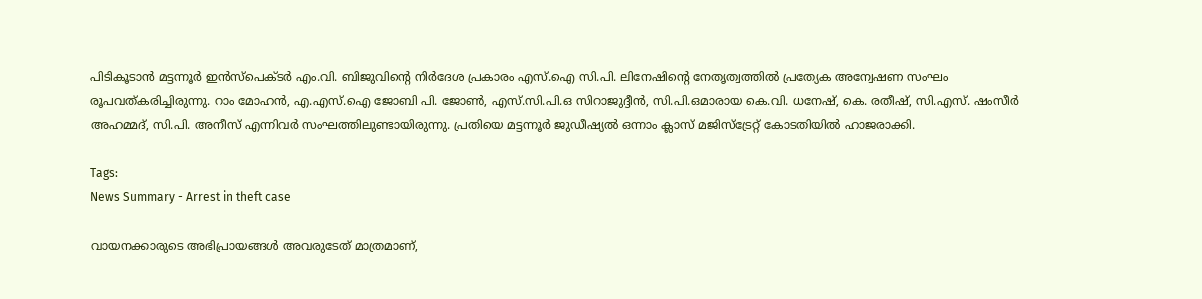പിടികൂടാൻ മട്ടന്നൂർ ഇൻസ്‌പെക്ടർ എം.വി. ബിജുവിന്റെ നിർദേശ പ്രകാരം എസ്.ഐ സി.പി. ലിനേഷിന്റെ നേതൃത്വത്തിൽ പ്രത്യേക അന്വേഷണ സംഘം രൂപവത്കരിച്ചിരുന്നു. റാം മോഹൻ, എ.എസ്.ഐ ജോബി പി. ജോൺ, എസ്.സി.പി.ഒ സിറാജുദ്ദീൻ, സി.പി.ഒമാരായ കെ.വി. ധനേഷ്, കെ. രതീഷ്, സി.എസ്. ഷംസീർ അഹമ്മദ്‌, സി.പി. അനീസ് എന്നിവർ സംഘത്തിലുണ്ടായിരുന്നു. പ്രതിയെ മട്ടന്നൂർ ജുഡീഷ്യൽ ഒന്നാം ക്ലാസ് മജിസ്ട്രേറ്റ് കോടതിയിൽ ഹാജരാക്കി.

Tags:
News Summary - Arrest in theft case

വായനക്കാരുടെ അഭിപ്രായങ്ങള്‍ അവരുടേത് മാത്രമാണ്,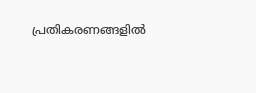പ്രതികരണങ്ങളിൽ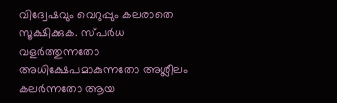വിദ്വേഷവും വെറുപ്പും കലരാതെ സൂക്ഷിക്കുക. സ്പർധ വളർത്തുന്നതോ അധിക്ഷേപമാകുന്നതോ അശ്ലീലം കലർന്നതോ ആയ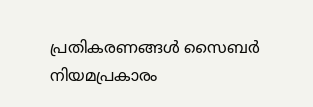പ്രതികരണങ്ങൾ സൈബർ നിയമപ്രകാരം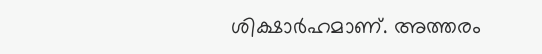ശിക്ഷാർഹമാണ്. അത്തരം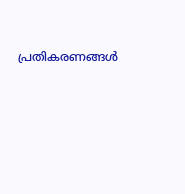പ്രതികരണങ്ങൾ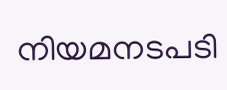നിയമനടപടി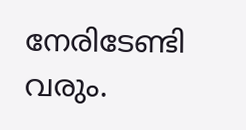നേരിടേണ്ടി വരും.